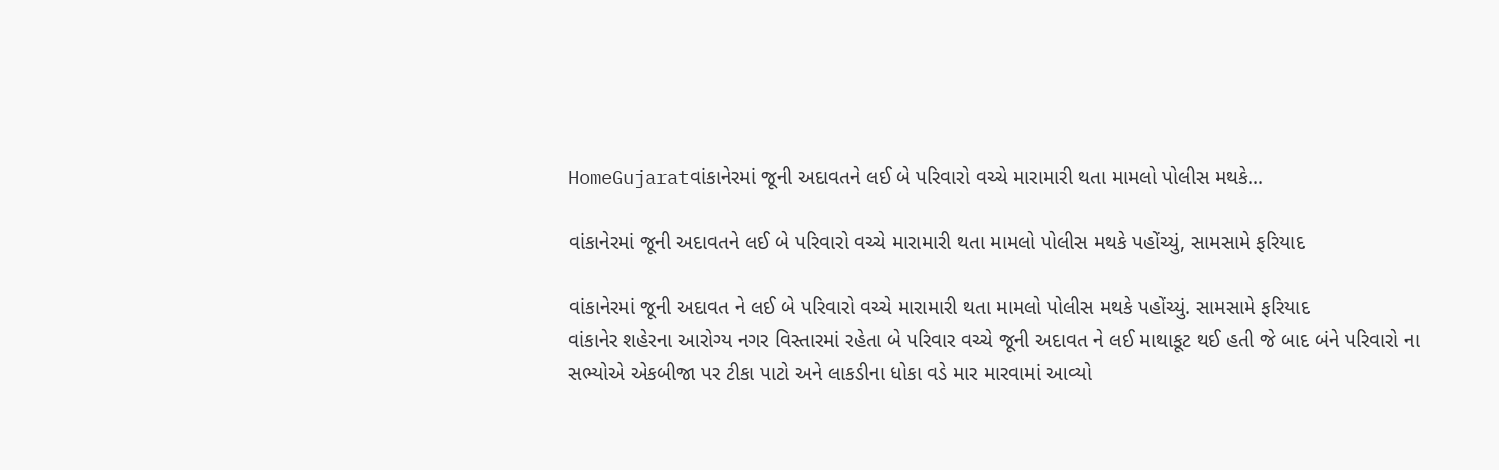HomeGujaratવાંકાનેરમાં જૂની અદાવતને લઈ બે પરિવારો વચ્ચે મારામારી થતા મામલો પોલીસ મથકે...

વાંકાનેરમાં જૂની અદાવતને લઈ બે પરિવારો વચ્ચે મારામારી થતા મામલો પોલીસ મથકે પહોંચ્યું, સામસામે ફરિયાદ

વાંકાનેરમાં જૂની અદાવત ને લઈ બે પરિવારો વચ્ચે મારામારી થતા મામલો પોલીસ મથકે પહોંચ્યું. સામસામે ફરિયાદ
વાંકાનેર શહેરના આરોગ્ય નગર વિસ્તારમાં રહેતા બે પરિવાર વચ્ચે જૂની અદાવત ને લઈ માથાકૂટ થઈ હતી જે બાદ બંને પરિવારો ના સભ્યોએ એકબીજા પર ટીકા પાટો અને લાકડીના ધોકા વડે માર મારવામાં આવ્યો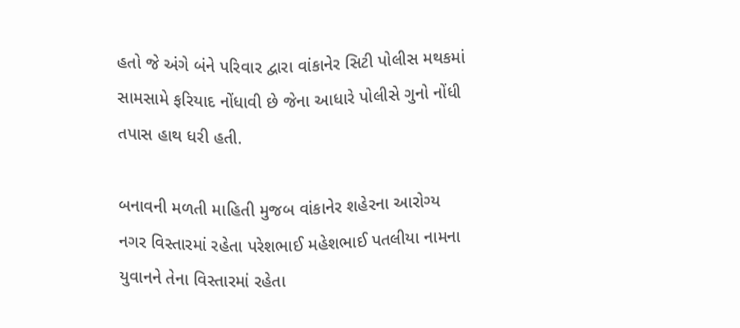હતો જે અંગે બંને પરિવાર દ્વારા વાંકાનેર સિટી પોલીસ મથકમાં સામસામે ફરિયાદ નોંધાવી છે જેના આધારે પોલીસે ગુનો નોંધી તપાસ હાથ ધરી હતી.

બનાવની મળતી માહિતી મુજબ વાંકાનેર શહેરના આરોગ્ય નગર વિસ્તારમાં રહેતા પરેશભાઈ મહેશભાઈ પતલીયા નામના યુવાનને તેના વિસ્તારમાં રહેતા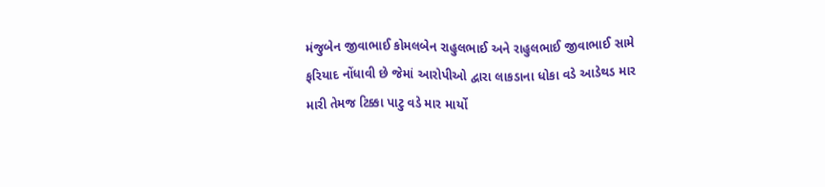મંજુબેન જીવાભાઈ કોમલબેન રાહુલભાઈ અને રાહુલભાઈ જીવાભાઈ સામે ફરિયાદ નોંધાવી છે જેમાં આરોપીઓ દ્વારા લાકડાના ધોકા વડે આડેથડ માર મારી તેમજ ટિક્કા પાટુ વડે માર માર્યો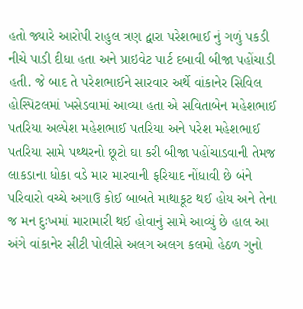હતો જ્યારે આરોપી રાહુલ ત્રણ દ્વારા પરેશભાઈ નું ગળું પકડી નીચે પાડી દીધા હતા અને પ્રાઇવેટ પાર્ટ દબાવી બીજા પહોંચાડી હતી. જે બાદ તે પરેશભાઈને સારવાર અર્થે વાંકાનેર સિવિલ હોસ્પિટલમાં ખસેડવામાં આવ્યા હતા એ સવિતાબેન મહેશભાઈ પતરિયા અલ્પેશ મહેશભાઈ પતરિયા અને પરેશ મહેશભાઈ પતરિયા સામે પથ્થરનો છૂટો ઘા કરી બીજા પહોંચાડવાની તેમજ લાકડાના ધોકા વડે માર મારવાની ફરિયાદ નોંધાવી છે બંને પરિવારો વચ્ચે અગાઉ કોઈ બાબતે માથાકૂટ થઈ હોય અને તેના જ મન દુઃખમાં મારામારી થઈ હોવાનું સામે આવ્યું છે હાલ આ અંગે વાંકાનેર સીટી પોલીસે અલગ અલગ કલમો હેઠળ ગુનો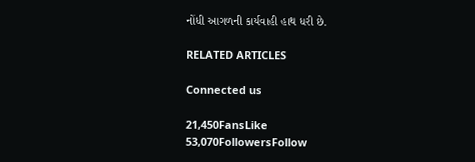નોંધી આગળની કાર્યવાહી હાથ ધરી છે.

RELATED ARTICLES

Connected us

21,450FansLike
53,070FollowersFollow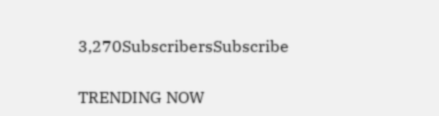3,270SubscribersSubscribe

TRENDING NOW